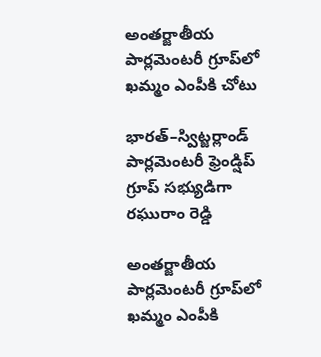అంతర్జాతీయ పార్లమెంటరీ గ్రూప్‌లో ఖమ్మం ఎంపీకి చోటు

భారత్–స్విట్జర్లాండ్ పార్లమెంటరీ ఫ్రెండ్షిప్ గ్రూప్ సభ్యుడిగా రఘురాం రెడ్డి

అంతర్జాతీయ పార్లమెంటరీ గ్రూప్‌లో ఖమ్మం ఎంపీకి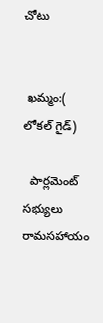చోటు


 ఖమ్మం:( లోకల్ గైడ్)

  పార్లమెంట్ సభ్యులు రామసహాయం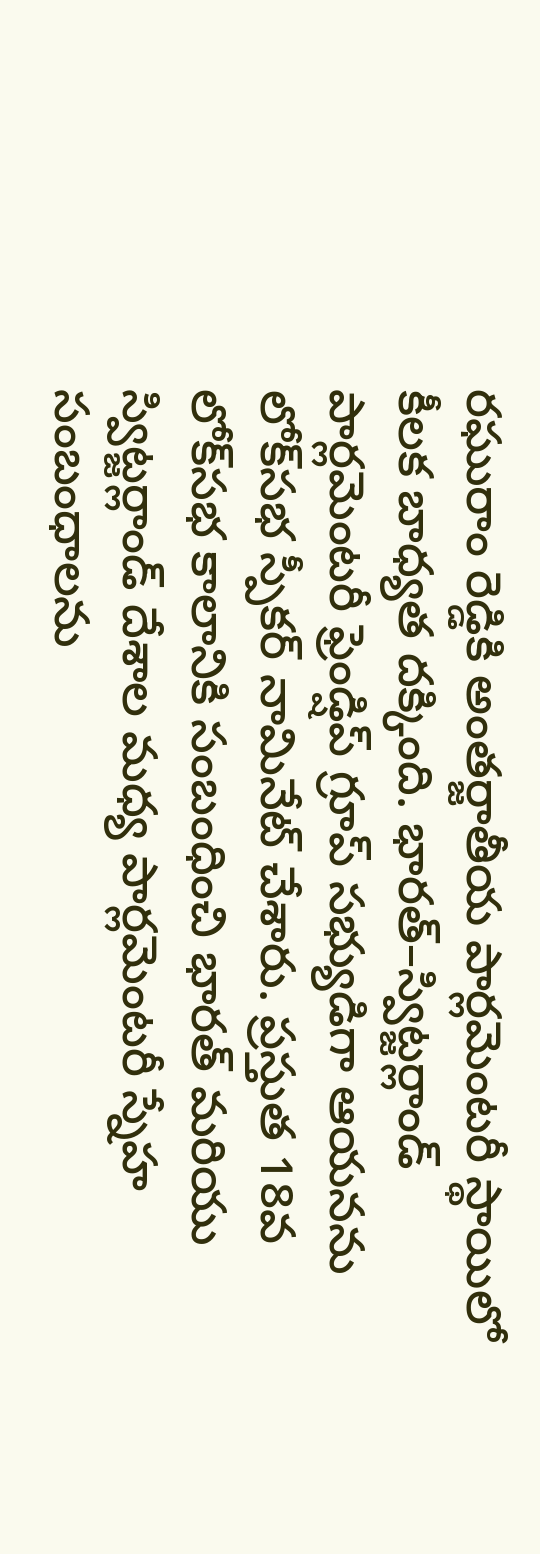రఘురాం రెడ్డికి అంతర్జాతీయ పార్లమెంటరీ స్థాయిలో కీలక బాధ్యత దక్కింది. భారత్–స్విట్జర్లాండ్ పార్లమెంటరీ ఫ్రెండ్షిప్ గ్రూప్ సభ్యుడిగా ఆయనను లోక్‌సభ స్పీకర్ నామినేట్ చేశారు. ప్రస్తుత 18వ లోక్‌సభ కాలానికి సంబంధించి భారత్ మరియు స్విట్జర్లాండ్ దేశాల మధ్య పార్లమెంటరీ స్నేహ సంబంధాలను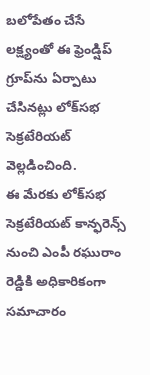బలోపేతం చేసే లక్ష్యంతో ఈ ఫ్రెండ్షిప్ గ్రూప్‌ను ఏర్పాటు చేసినట్లు లోక్‌సభ సెక్రటేరియట్ వెల్లడించింది.
ఈ మేరకు లోక్‌సభ సెక్రటేరియట్ కాన్ఫరెన్స్ నుంచి ఎంపీ రఘురాం రెడ్డికి అధికారికంగా సమాచారం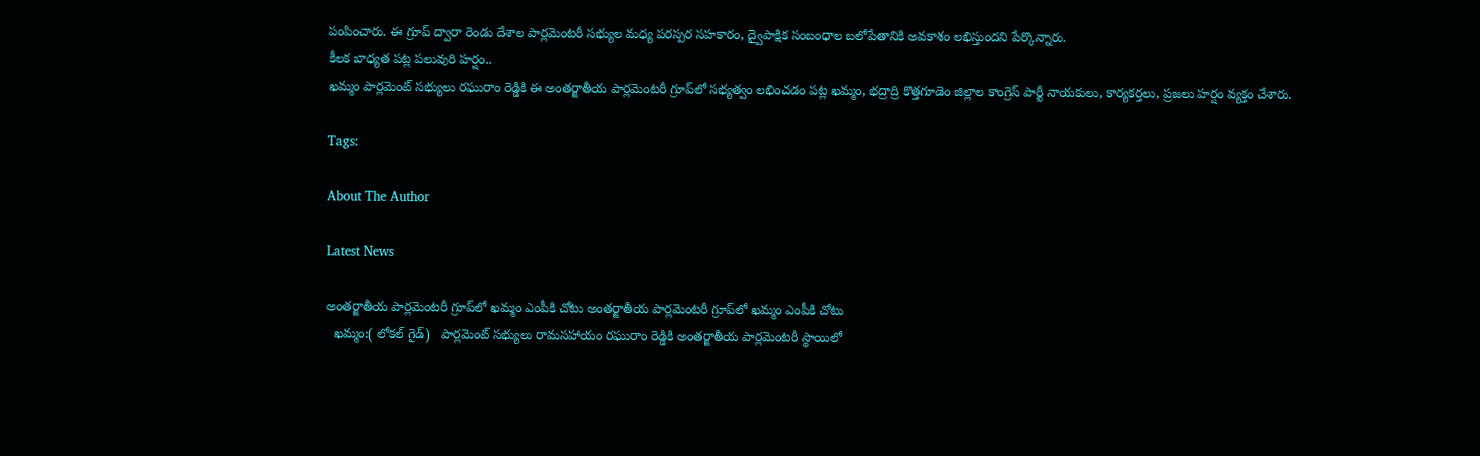పంపించారు. ఈ గ్రూప్ ద్వారా రెండు దేశాల పార్లమెంటరీ సభ్యుల మధ్య పరస్పర సహకారం, ద్వైపాక్షిక సంబంధాల బలోపేతానికి అవకాశం లభిస్తుందని పేర్కొన్నారు.
కీలక బాధ్యత పట్ల పలువురి హర్షం..
ఖమ్మం పార్లమెంట్ సభ్యులు రఘురాం రెడ్డికి ఈ అంతర్జాతీయ పార్లమెంటరీ గ్రూప్‌లో సభ్యత్వం లభించడం పట్ల ఖమ్మం, భద్రాద్రి కొత్తగూడెం జిల్లాల కాంగ్రెస్ పార్టీ నాయకులు, కార్యకర్తలు, ప్రజలు హర్షం వ్యక్తం చేశారు.

Tags:

About The Author

Latest News

అంతర్జాతీయ పార్లమెంటరీ గ్రూప్‌లో ఖమ్మం ఎంపీకి చోటు అంతర్జాతీయ పార్లమెంటరీ గ్రూప్‌లో ఖమ్మం ఎంపీకి చోటు
  ఖమ్మం:( లోకల్ గైడ్)   పార్లమెంట్ సభ్యులు రామసహాయం రఘురాం రెడ్డికి అంతర్జాతీయ పార్లమెంటరీ స్థాయిలో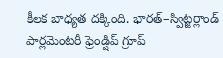కీలక బాధ్యత దక్కింది. భారత్–స్విట్జర్లాండ్ పార్లమెంటరీ ఫ్రెండ్షిప్ గ్రూప్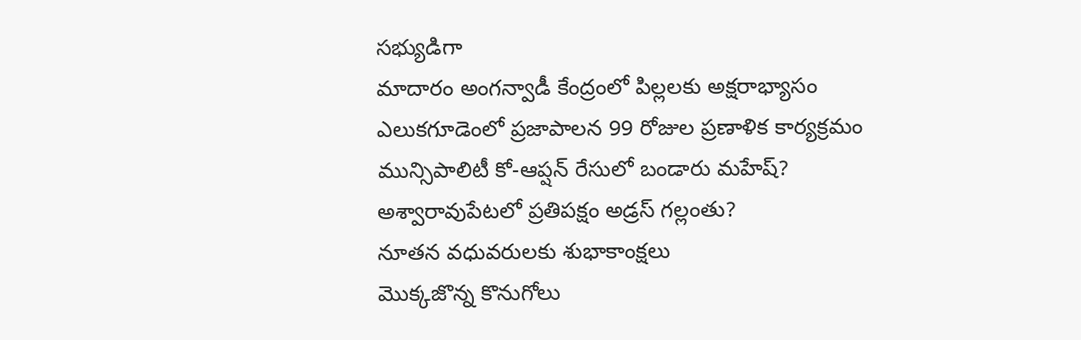సభ్యుడిగా
మాదారం అంగన్వాడీ కేంద్రంలో పిల్లలకు అక్షరాభ్యాసం
ఎలుకగూడెంలో ప్రజాపాలన 99 రోజుల ప్రణాళిక కార్యక్రమం
మున్సిపాలిటీ కో-ఆప్షన్ రేసులో బండారు మహేష్?
అశ్వారావుపేటలో ప్రతిపక్షం అడ్రస్ గల్లంతు?
నూతన వధువరులకు శుభాకాంక్షలు
మొక్కజొన్న కొనుగోలు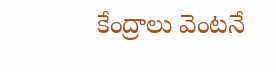కేంద్రాలు వెంటనే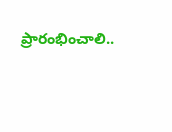ప్రారంభించాలి..